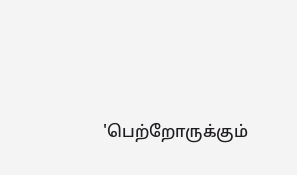'பெற்றோருக்கும்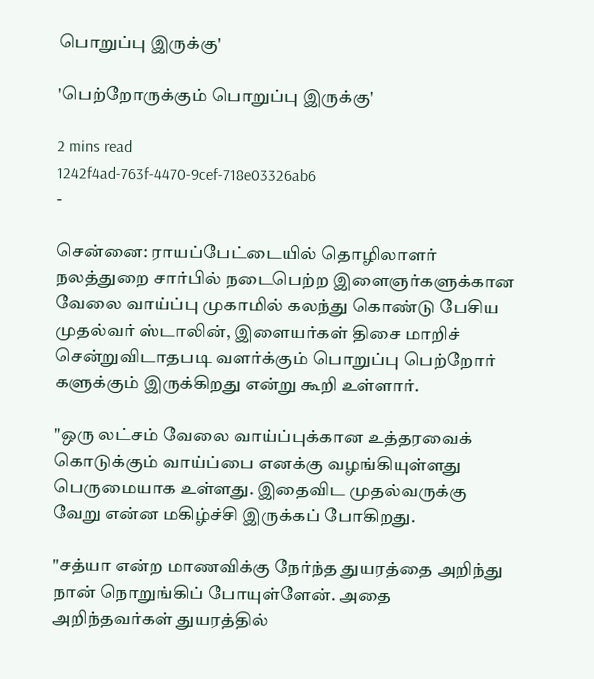பொறுப்பு இருக்கு'

'பெற்றோருக்கும் பொறுப்பு இருக்கு'

2 mins read
1242f4ad-763f-4470-9cef-718e03326ab6
-

சென்னை: ராயப்பேட்டையில் தொழிலாளர் நலத்துறை சார்பில் நடைபெற்ற இளைஞர்களுக்கான வேலை வாய்ப்பு முகாமில் கலந்து கொண்டு பேசிய முதல்வர் ஸ்டாலின், இளையர்கள் திசை மாறிச் சென்றுவிடாதபடி வளர்க்கும் பொறுப்பு பெற்றோர் களுக்கும் இருக்கிறது என்று கூறி உள்ளார்.

"ஒரு லட்சம் வேலை வாய்ப்புக்கான உத்தரவைக் கொடுக்கும் வாய்ப்பை எனக்கு வழங்கியுள்ளது பெருமையாக உள்ளது. இதைவிட முதல்வருக்கு வேறு என்ன மகிழ்ச்சி இருக்கப் போகிறது.

"சத்யா என்ற மாணவிக்கு நேர்ந்த துயரத்தை அறிந்து நான் நொறுங்கிப் போயுள்ளேன். அதை அறிந்தவர்கள் துயரத்தில்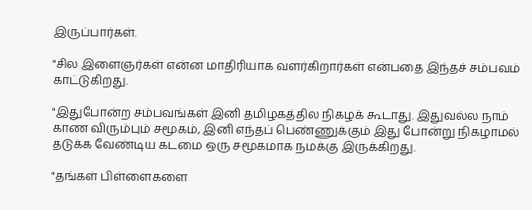இருப்பார்கள்.

"சில இளைஞர்கள் என்ன மாதிரியாக வளர்கிறார்கள் என்பதை இந்தச் சம்பவம் காட்டுகிறது.

"இதுபோன்ற சம்பவங்கள் இனி தமிழகத்தில நிகழக் கூடாது. இதுவல்ல நாம் காண விரும்பும் சமூகம், இனி எந்தப் பெண்ணுக்கும் இது போன்று நிகழாமல் தடுக்க வேண்டிய கடமை ஒரு சமூகமாக நமக்கு இருக்கிறது.

"தங்கள் பிள்ளைகளை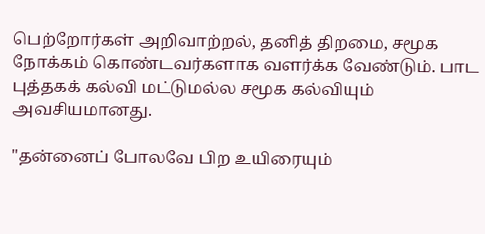பெற்றோர்கள் அறிவாற்றல், தனித் திறமை, சமூக நோக்கம் கொண்டவர்களாக வளர்க்க வேண்டும். பாட புத்தகக் கல்வி மட்டுமல்ல சமூக கல்வியும் அவசியமானது.

"தன்னைப் போலவே பிற உயிரையும்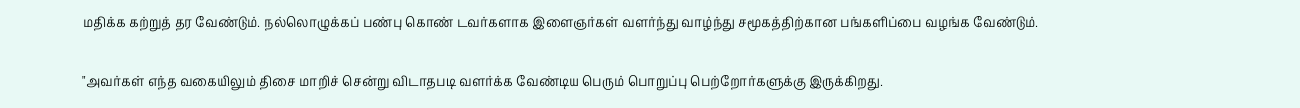மதிக்க கற்றுத் தர வேண்டும். நல்லொழுக்கப் பண்பு கொண் டவர்களாக இளைஞர்கள் வளர்ந்து வாழ்ந்து சமூகத்திற்கான பங்களிப்பை வழங்க வேண்டும்.

"அவர்கள் எந்த வகையிலும் திசை மாறிச் சென்று விடாதபடி வளர்க்க வேண்டிய பெரும் பொறுப்பு பெற்றோர்களுக்கு இருக்கிறது.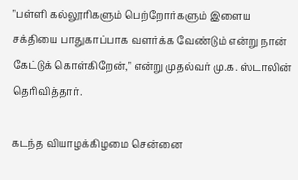"பள்ளி கல்லூரிகளும் பெற்றோர்களும் இளைய சக்தியை பாதுகாப்பாக வளர்க்க வேண்டும் என்று நான் கேட்டுக் கொள்கிறேன்," என்று முதல்வர் மு.க. ஸ்டாலின் தெரிவித்தார்.

கடந்த வியாழக்கிழமை சென்னை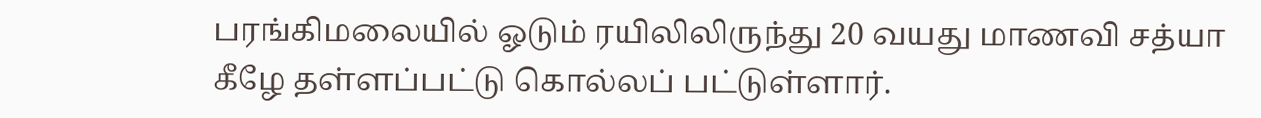பரங்கிமலையில் ஓடும் ரயிலிலிருந்து 20 வயது மாணவி சத்யா கீழே தள்ளப்பட்டு கொல்லப் பட்டுள்ளார்.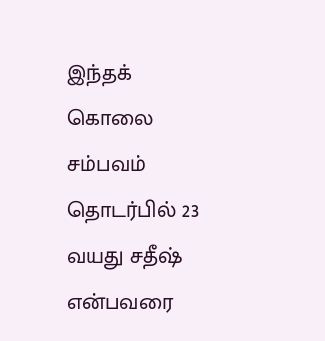இந்தக் கொலை சம்பவம் தொடர்பில் 23 வயது சதீஷ் என்பவரை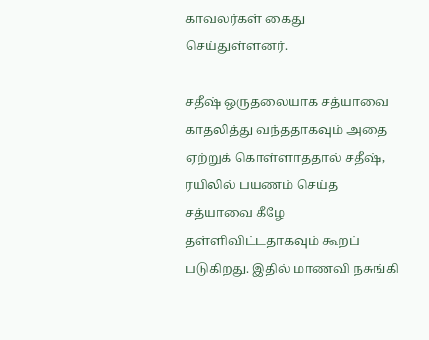காவலர்கள் கைது செய்துள்ளனர்.

சதீஷ் ஒருதலையாக சத்யாவை காதலித்து வந்ததாகவும் அதை ஏற்றுக் கொள்ளாததால் சதீஷ், ரயிலில் பயணம் செய்த சத்யாவை கீழே தள்ளிவிட்டதாகவும் கூறப் படுகிறது. இதில் மாணவி நசுங்கி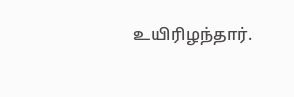உயிரிழந்தார்.